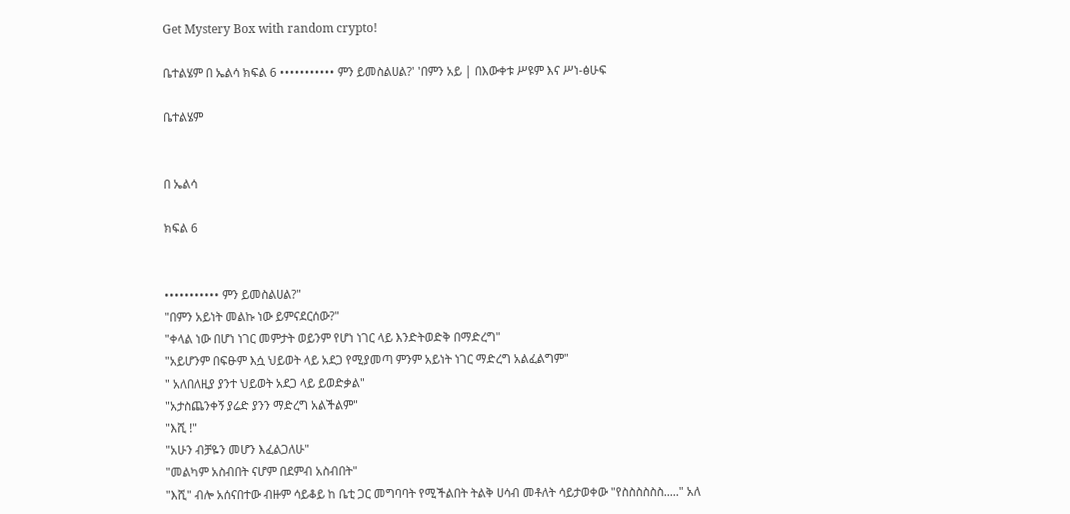Get Mystery Box with random crypto!

ቤተልሄም በ ኤልሳ ክፍል 6 ••••••••••• ምን ይመስልሀል?' 'በምን አይ | በእውቀቱ ሥዩም እና ሥነ-ፅሁፍ

ቤተልሄም


በ ኤልሳ

ክፍል 6


••••••••••• ምን ይመስልሀል?"
"በምን አይነት መልኩ ነው ይምናደርሰው?"
"ቀላል ነው በሆነ ነገር መምታት ወይንም የሆነ ነገር ላይ እንድትወድቅ በማድረግ"
"አይሆንም በፍፁም እሷ ህይወት ላይ አደጋ የሚያመጣ ምንም አይነት ነገር ማድረግ አልፈልግም"
" አለበለዚያ ያንተ ህይወት አደጋ ላይ ይወድቃል"
"አታስጨንቀኝ ያሬድ ያንን ማድረግ አልችልም"
"እሺ !"
"አሁን ብቻዬን መሆን እፈልጋለሁ"
"መልካም አስብበት ናሆም በደምብ አስብበት"
"እሺ" ብሎ አሰናበተው ብዙም ሳይቆይ ከ ቤቲ ጋር መግባባት የሚችልበት ትልቅ ሀሳብ መቶለት ሳይታወቀው "የስስስስስስ....." አለ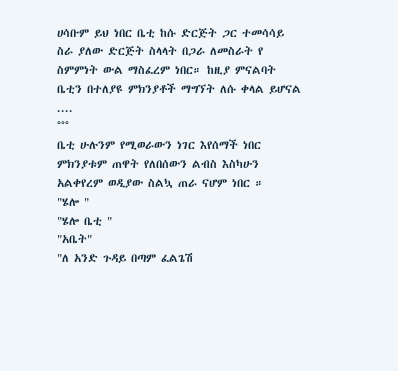ሀሳቡም ይህ ነበር ቤቲ ከሱ ድርጅት ጋር ተመሳሳይ ስራ ያለው ድርጅት ስላላት በጋራ ለመስራት የ ስምምነት ውል ማስፈረም ነበር። ከዚያ ምናልባት ቤቲን በተለያዩ ምክንያቶች ማግኘት ለሱ ቀላል ይሆናል ....
°°°
ቤቲ ሁሉንም የሚወራውን ነገር እየሰማች ነበር ምክንያቱም ጠዋት የለበሰውን ልብስ እስካሁን አልቀየረም ወዲያው ስልኳ ጠራ ናሆም ነበር ።
"ሄሎ "
"ሄሎ ቤቲ "
"አቤት"
"ለ አንድ ጉዳይ በጣም ፈልጌሽ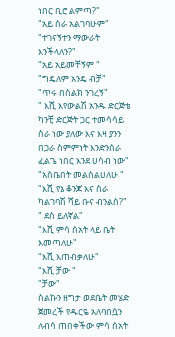ነበር ቢሮ ልምጣ?"
"አይ ስራ አልገባሁም"
"ተገናኝተን ማውራት እንችላለን?"
"አይ አይመቸኝም "
"ግዴለም አንዴ ብቻ"
"ጥሩ በስልክ ንገረኝ"
" እሺ እየውልሽ አንዱ ድርጅቴ ካንቺ ድርጅት ጋር ተመሳሳይ ስራ ነው ያለው እና እዛ ያንን በጋራ ስምምነት እንድንሰራ ፈልጌ ነበር እንደ ሀሳብ ነው"
"አስቤበት መልስልሀለሁ "
"እሺ የኔ ቆንጆ እና ስራ ካልገባሽ ሻይ ቡና ብንልስ?"
" ደስ ይለኛል"
"እሺ ምሳ ሰአት ላይ ቤት እመጣለሁ"
"እሺ እጠብቃለሁ"
"እሺ ቻው "
"ቻው"
ስልኩን ዘግታ ወደቤት መሄድ ጀመረች የዱርዬ አለባበሷን ለብሳ ጠበቀችው ምሳ ሰአት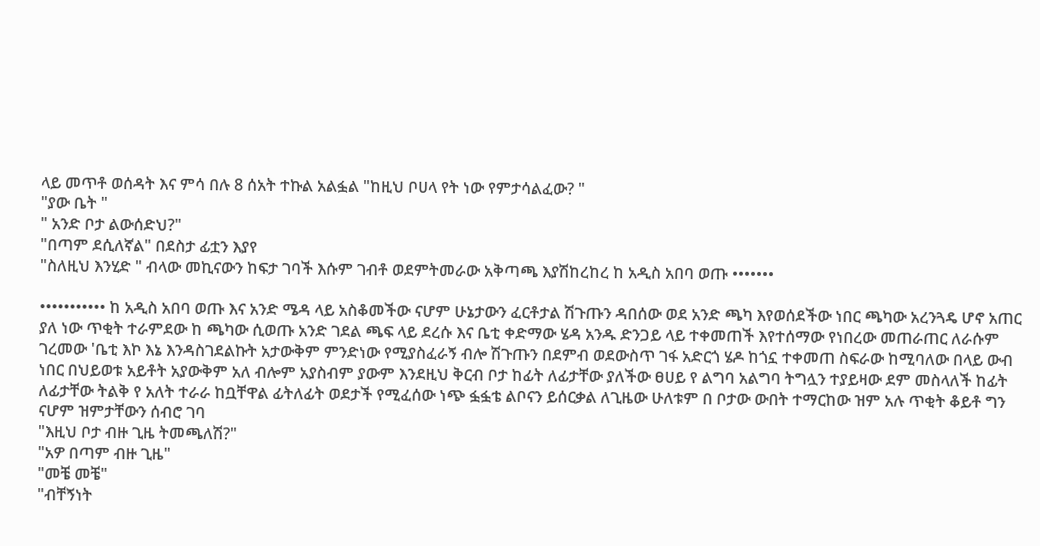ላይ መጥቶ ወሰዳት እና ምሳ በሉ 8 ሰአት ተኩል አልፏል "ከዚህ ቦሀላ የት ነው የምታሳልፈው? "
"ያው ቤት "
" አንድ ቦታ ልውሰድህ?"
"በጣም ደሲለኛል" በደስታ ፊቷን እያየ
"ስለዚህ እንሂድ " ብላው መኪናውን ከፍታ ገባች እሱም ገብቶ ወደምትመራው አቅጣጫ እያሽከረከረ ከ አዲስ አበባ ወጡ •••••••

••••••••••• ከ አዲስ አበባ ወጡ እና አንድ ሜዳ ላይ አስቆመችው ናሆም ሁኔታውን ፈርቶታል ሽጉጡን ዳበሰው ወደ አንድ ጫካ እየወሰደችው ነበር ጫካው አረንጓዴ ሆኖ አጠር ያለ ነው ጥቂት ተራምደው ከ ጫካው ሲወጡ አንድ ገደል ጫፍ ላይ ደረሱ እና ቤቲ ቀድማው ሄዳ አንዱ ድንጋይ ላይ ተቀመጠች እየተሰማው የነበረው መጠራጠር ለራሱም ገረመው 'ቤቲ እኮ እኔ እንዳስገደልኩት አታውቅም ምንድነው የሚያስፈራኝ ብሎ ሽጉጡን በደምብ ወደውስጥ ገፋ አድርጎ ሄዶ ከጎኗ ተቀመጠ ስፍራው ከሚባለው በላይ ውብ ነበር በህይወቱ አይቶት አያውቅም አለ ብሎም አያስብም ያውም እንደዚህ ቅርብ ቦታ ከፊት ለፊታቸው ያለችው ፀሀይ የ ልግባ አልግባ ትግሏን ተያይዛው ደም መስላለች ከፊት ለፊታቸው ትልቅ የ አለት ተራራ ከቧቸዋል ፊትለፊት ወደታች የሚፈሰው ነጭ ፏፏቴ ልቦናን ይሰርቃል ለጊዜው ሁለቱም በ ቦታው ውበት ተማርከው ዝም አሉ ጥቂት ቆይቶ ግን ናሆም ዝምታቸውን ሰብሮ ገባ
"እዚህ ቦታ ብዙ ጊዜ ትመጫለሽ?"
"አዎ በጣም ብዙ ጊዜ"
"መቼ መቼ"
"ብቸኝነት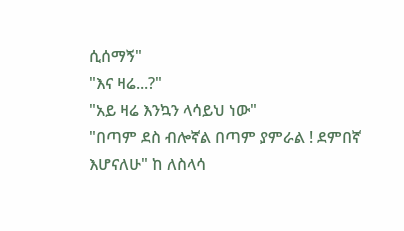ሲሰማኝ"
"እና ዛሬ...?"
"አይ ዛሬ እንኳን ላሳይህ ነው"
"በጣም ደስ ብሎኛል በጣም ያምራል ! ደምበኛ እሆናለሁ" ከ ለስላሳ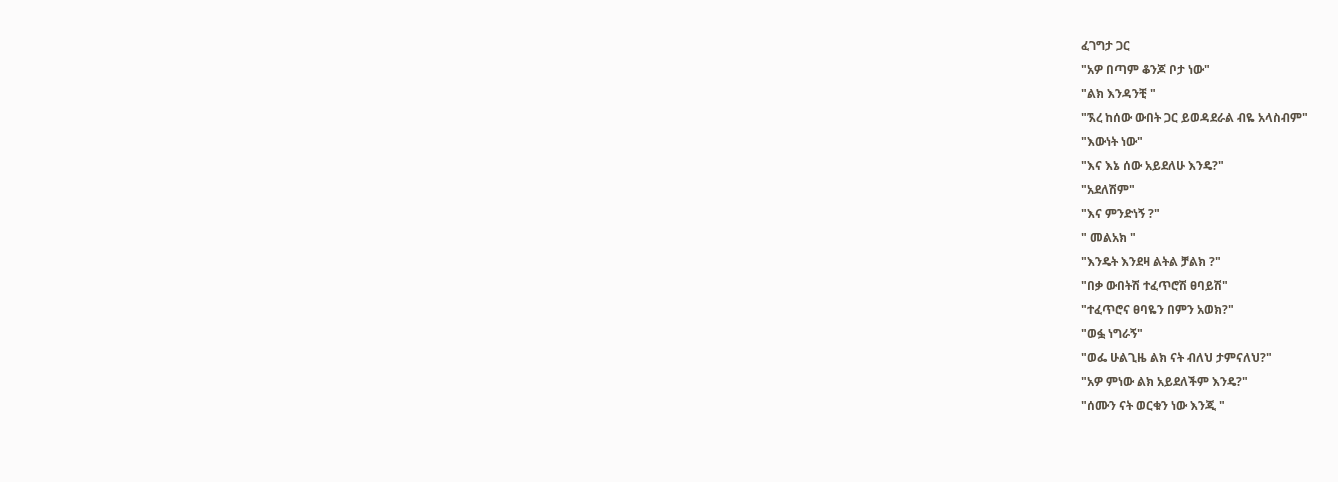ፈገግታ ጋር
"አዎ በጣም ቆንጆ ቦታ ነው"
"ልክ እንዳንቺ "
"ኧረ ከሰው ውበት ጋር ይወዳደራል ብዬ አላስብም"
"እውነት ነው"
"እና እኔ ሰው አይደለሁ እንዴ?"
"አደለሽም"
"እና ምንድነኝ ?"
" መልአክ "
"እንዴት እንደዛ ልትል ቻልክ ?"
"በቃ ውበትሽ ተፈጥሮሽ ፀባይሽ"
"ተፈጥሮና ፀባዬን በምን አወክ?"
"ወፏ ነግራኝ"
"ወፌ ሁልጊዜ ልክ ናት ብለህ ታምናለህ?"
"አዎ ምነው ልክ አይደለችም እንዴ?"
"ሰሙን ናት ወርቁን ነው እንጂ "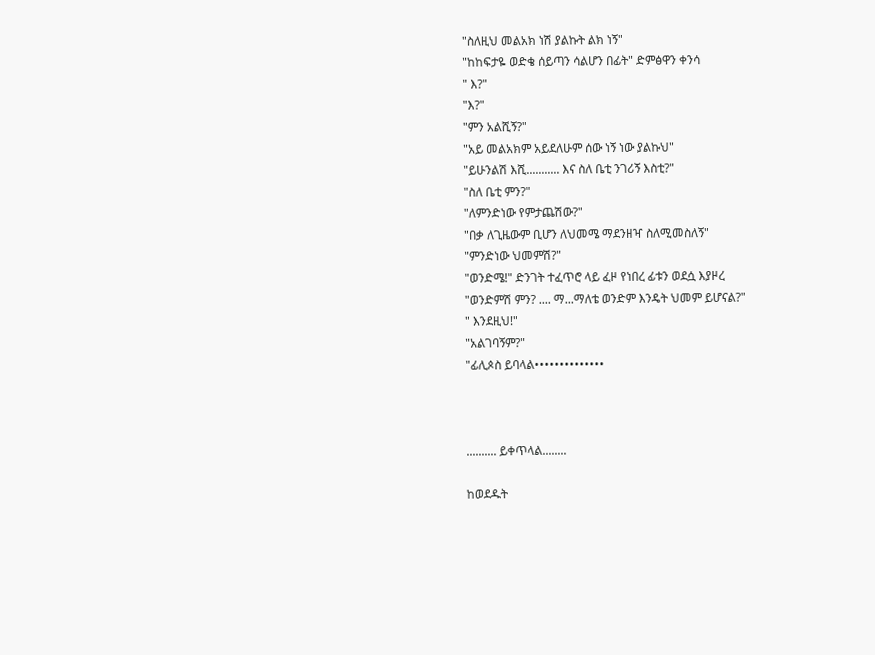"ስለዚህ መልአክ ነሽ ያልኩት ልክ ነኝ"
"ከከፍታዬ ወድቄ ሰይጣን ሳልሆን በፊት" ድምፅዋን ቀንሳ
" እ?"
"እ?"
"ምን አልሺኝ?"
"አይ መልአክም አይደለሁም ሰው ነኝ ነው ያልኩህ"
"ይሁንልሽ እሺ........... እና ስለ ቤቲ ንገሪኝ እስቲ?"
"ስለ ቤቲ ምን?"
"ለምንድነው የምታጨሽው?"
"በቃ ለጊዜውም ቢሆን ለህመሜ ማደንዘዣ ስለሚመስለኝ"
"ምንድነው ህመምሽ?"
"ወንድሜ!" ድንገት ተፈጥሮ ላይ ፈዞ የነበረ ፊቱን ወደሷ እያዞረ
"ወንድምሽ ምን? .... ማ...ማለቴ ወንድም እንዴት ህመም ይሆናል?"
" እንደዚህ!"
"አልገባኝም?"
"ፊሊጶስ ይባላል••••••••••••••



.......... ይቀጥላል........

ከወደዱት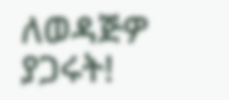ለወዳጅዎ ያጋሩት!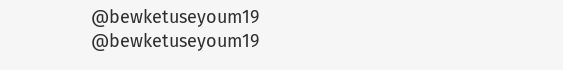@bewketuseyoum19
@bewketuseyoum19